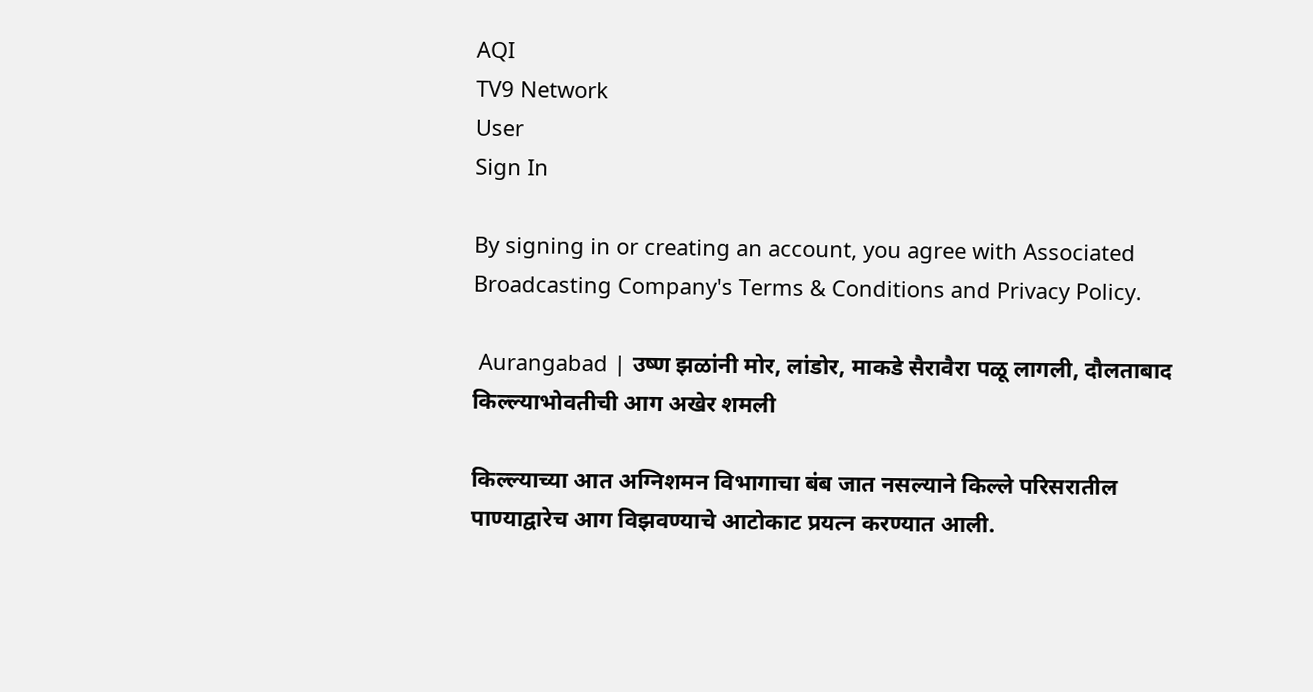AQI
TV9 Network
User
Sign In

By signing in or creating an account, you agree with Associated Broadcasting Company's Terms & Conditions and Privacy Policy.

 Aurangabad | उष्ण झळांनी मोर, लांडोर, माकडे सैरावैरा पळू लागली, दौलताबाद किल्ल्याभोवतीची आग अखेर शमली

किल्ल्याच्या आत अग्निशमन विभागाचा बंब जात नसल्याने किल्ले परिसरातील पाण्याद्वारेच आग विझवण्याचे आटोकाट प्रयत्न करण्यात आली.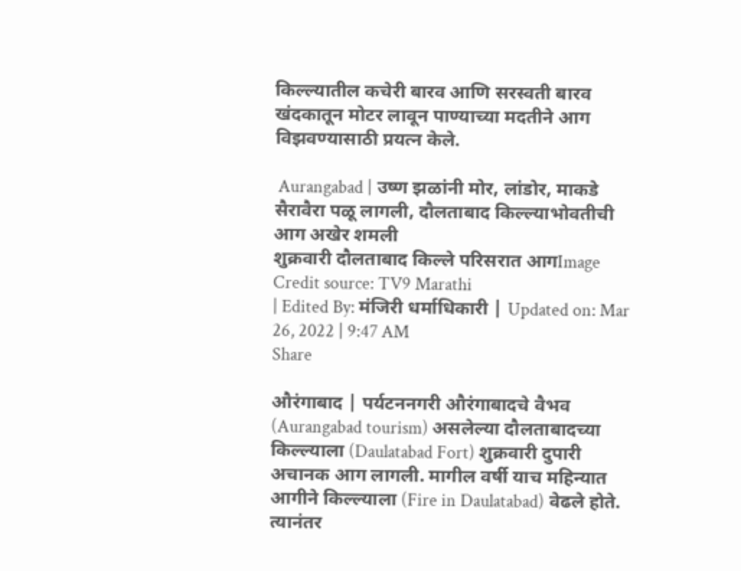किल्ल्यातील कचेरी बारव आणि सरस्वती बारव खंदकातून मोटर लावून पाण्याच्या मदतीने आग विझवण्यासाठी प्रयत्न केले.

 Aurangabad | उष्ण झळांनी मोर, लांडोर, माकडे सैरावैरा पळू लागली, दौलताबाद किल्ल्याभोवतीची आग अखेर शमली
शुक्रवारी दौलताबाद किल्ले परिसरात आगImage Credit source: TV9 Marathi
| Edited By: मंजिरी धर्माधिकारी | Updated on: Mar 26, 2022 | 9:47 AM
Share

औरंगाबाद | पर्यटननगरी औरंगाबादचे वैभव (Aurangabad tourism) असलेल्या दौलताबादच्या किल्ल्याला (Daulatabad Fort) शुक्रवारी दुपारी अचानक आग लागली. मागील वर्षी याच महिन्यात आगीने किल्ल्याला (Fire in Daulatabad) वेढले होते. त्यानंतर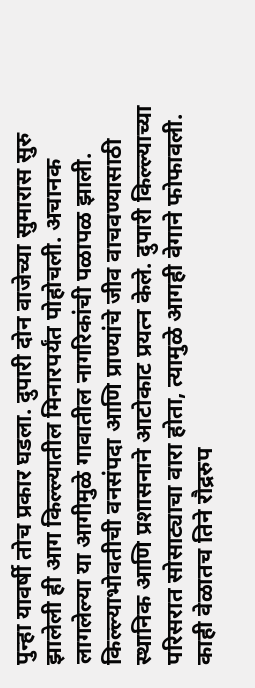पुन्हा यावर्षी तोच प्रकार घडला. दुपारी दोन वाजेच्या सुमारास सुरु झालेली ही आग किल्ल्यातील मिनारपर्यंत पोहोचली. अचानक लागलेल्या या आगीमुळे गावातील नागरिकांची पळापळ झाली. किल्ल्याभोवतीची वनसंपदा आणि प्राण्यांचे जीव वाचवण्यासाठी स्थानिक आणि प्रशासनाने आटोकाट प्रयत्न केले. दुपारी किल्ल्याच्या परिसरात सोसाट्याचा वारा होता, त्यामुळे आगही वेगाने फोफावली. काही वेळातच तिने रौद्ररुप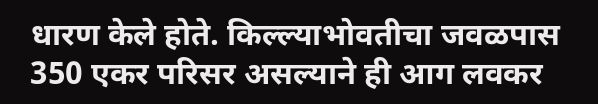धारण केले होते. किल्ल्याभोवतीचा जवळपास 350 एकर परिसर असल्याने ही आग लवकर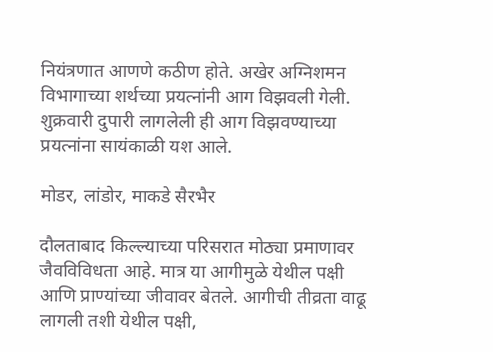नियंत्रणात आणणे कठीण होते. अखेर अग्निशमन विभागाच्या शर्थच्या प्रयत्नांनी आग विझवली गेली. शुक्रवारी दुपारी लागलेली ही आग विझवण्याच्या प्रयत्नांना सायंकाळी यश आले.

मोडर, लांडोर, माकडे सैरभैर

दौलताबाद किल्ल्याच्या परिसरात मोठ्या प्रमाणावर जैवविविधता आहे. मात्र या आगीमुळे येथील पक्षी आणि प्राण्यांच्या जीवावर बेतले. आगीची तीव्रता वाढू लागली तशी येथील पक्षी,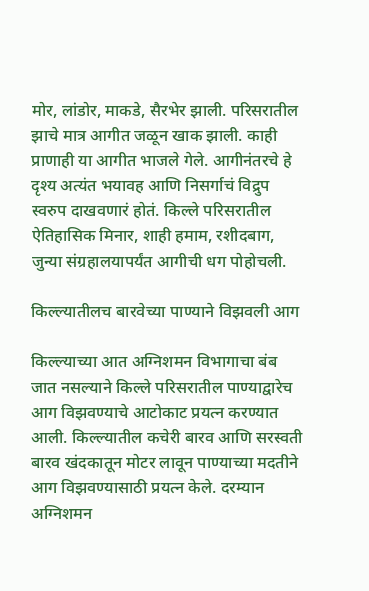मोर, लांडोर, माकडे, सैरभेर झाली. परिसरातील झाचे मात्र आगीत जळून खाक झाली. काही प्राणाही या आगीत भाजले गेले. आगीनंतरचे हे दृश्य अत्यंत भयावह आणि निसर्गाचं विद्रुप स्वरुप दाखवणारं होतं. किल्ले परिसरातील ऐतिहासिक मिनार, शाही हमाम, रशीदबाग, जुन्या संग्रहालयापर्यंत आगीची धग पोहोचली.

किल्ल्यातीलच बारवेच्या पाण्याने विझवली आग

किल्ल्याच्या आत अग्निशमन विभागाचा बंब जात नसल्याने किल्ले परिसरातील पाण्याद्वारेच आग विझवण्याचे आटोकाट प्रयत्न करण्यात आली. किल्ल्यातील कचेरी बारव आणि सरस्वती बारव खंदकातून मोटर लावून पाण्याच्या मदतीने आग विझवण्यासाठी प्रयत्न केले. दरम्यान अग्निशमन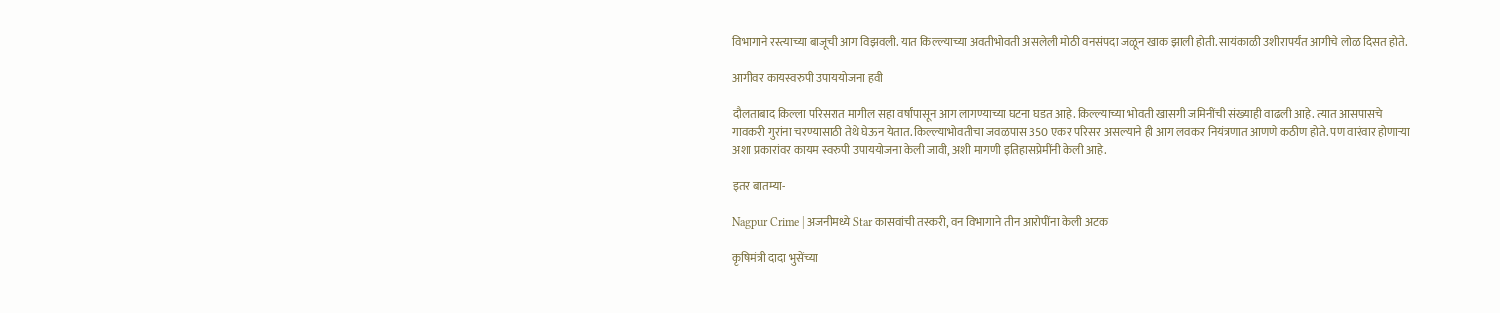विभागाने रस्त्याच्या बाजूची आग विझवली. यात किल्ल्याच्या अवतीभोवती असलेली मोठी वनसंपदा जळून खाक झाली होती. सायंकाळी उशीरापर्यंत आगीचे लोळ दिसत होते.

आगीवर कायस्वरुपी उपाययोजना हवी

दौलताबाद किल्ला परिसरात मागील सहा वर्षांपासून आग लागण्याच्या घटना घडत आहे. किल्ल्याच्या भोवती खासगी जमिनींची संख्याही वाढली आहे. त्यात आसपासचे गावकरी गुरांना चरण्यासाठी तेथे घेऊन येतात. किल्ल्याभोवतीचा जवळपास 350 एकर परिसर असल्याने ही आग लवकर नियंत्रणात आणणे कठीण होते. पण वारंवार होणाऱ्या अशा प्रकारांवर कायम स्वरुपी उपाययोजना केली जावी, अशी मागणी इतिहासप्रेमींनी केली आहे.

इतर बातम्या-

Nagpur Crime | अजनीमध्ये Star कासवांची तस्करी, वन विभागाने तीन आरोपींना केली अटक

कृषिमंत्री दादा भुसेंच्या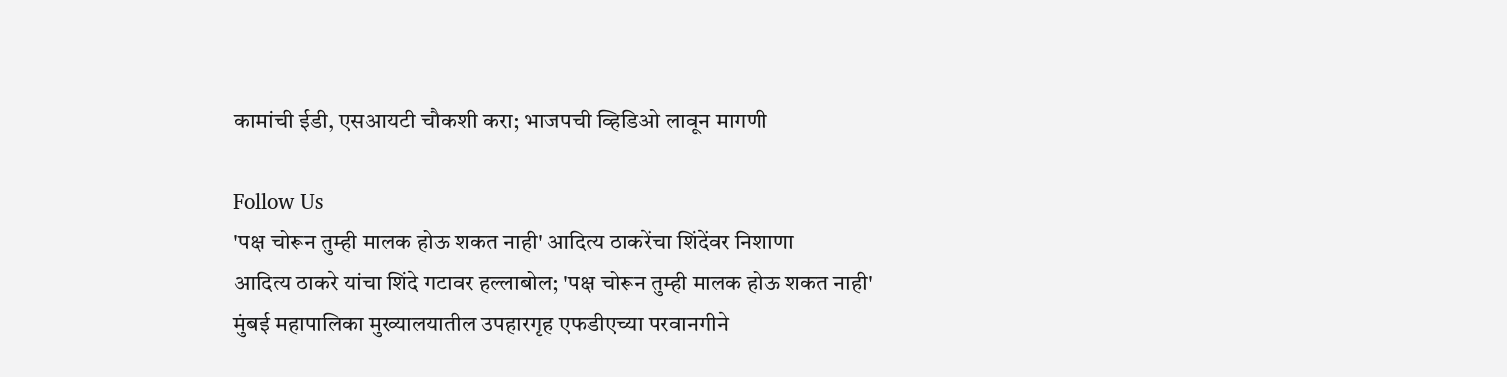कामांची ईडी, एसआयटी चौकशी करा; भाजपची व्हिडिओ लावून मागणी

Follow Us
'पक्ष चोरून तुम्ही मालक होऊ शकत नाही' आदित्य ठाकरेंचा शिंदेंवर निशाणा
आदित्य ठाकरे यांचा शिंदे गटावर हल्लाबोल; 'पक्ष चोरून तुम्ही मालक होऊ शकत नाही'
मुंबई महापालिका मुख्यालयातील उपहारगृह एफडीएच्या परवानगीने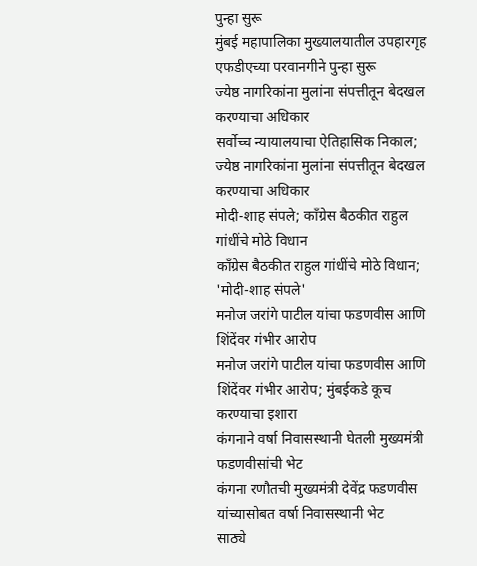पुन्हा सुरू
मुंबई महापालिका मुख्यालयातील उपहारगृह एफडीएच्या परवानगीने पुन्हा सुरू
ज्येष्ठ नागरिकांना मुलांना संपत्तीतून बेदखल करण्याचा अधिकार
सर्वोच्च न्यायालयाचा ऐतिहासिक निकाल; ज्येष्ठ नागरिकांना मुलांना संपत्तीतून बेदखल करण्याचा अधिकार
मोदी-शाह संपले; काँग्रेस बैठकीत राहुल गांधींचे मोठे विधान
काँग्रेस बैठकीत राहुल गांधींचे मोठे विधान; 'मोदी-शाह संपले'
मनोज जरांगे पाटील यांचा फडणवीस आणि शिंदेंवर गंभीर आरोप
मनोज जरांगे पाटील यांचा फडणवीस आणि शिंदेंवर गंभीर आरोप; मुंबईकडे कूच करण्याचा इशारा
कंगनाने वर्षा निवासस्थानी घेतली मुख्यमंत्री फडणवीसांची भेट
कंगना रणौतची मुख्यमंत्री देवेंद्र फडणवीस यांच्यासोबत वर्षा निवासस्थानी भेट
साठ्ये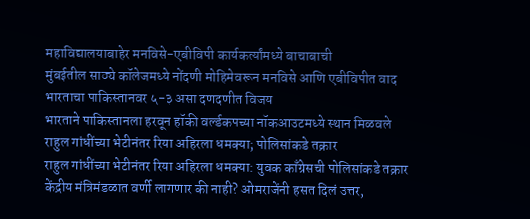महाविद्यालयाबाहेर मनविसे-एबीविपी कार्यकर्त्यांमध्ये बाचाबाची
मुंबईतील साठ्ये कॉलेजमध्ये नोंदणी मोहिमेवरून मनविसे आणि एबीविपीत वाद
भारताचा पाकिस्तानवर ५-३ असा दणदणीत विजय
भारताने पाकिस्तानला हरवून हॉकी वर्ल्डकपच्या नॉकआउटमध्ये स्थान मिळवले
राहुल गांधींच्या भेटीनंतर रिया अहिरला धमक्या; पोलिसांकडे तक्रार
राहुल गांधींच्या भेटीनंतर रिया अहिरला धमक्या: युवक काँग्रेसची पोलिसांकडे तक्रार
केंद्रीय मंत्रिमंडळात वर्णी लागणार की नाही? ओमराजेंनी हसत दिलं उत्तर,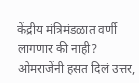केंद्रीय मंत्रिमंडळात वर्णी लागणार की नाही? ओमराजेंनी हसत दिलं उत्तर,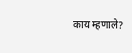काय म्हणाले?